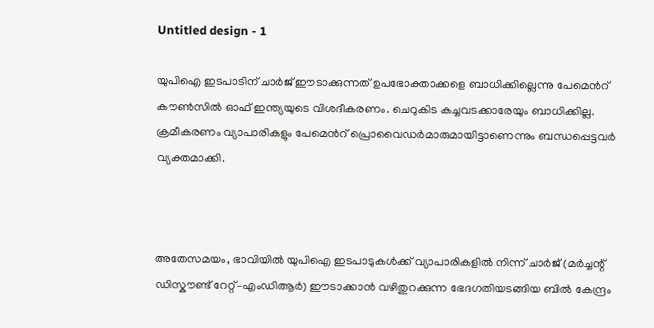Untitled design - 1

യുപിഐ ഇടപാടിന് ചാര്‍ജ് ഈടാക്കുന്നത് ഉപഭോക്താക്കളെ ബാധിക്കില്ലെന്നു പേമെന്‍റ് കൗണ്‍സില്‍ ഓഫ് ഇന്ത്യയുടെ വിശദീകരണം. ചെറുകിട കച്ചവടക്കാരേയും ബാധിക്കില്ല. ക്രമീകരണം വ്യാപാരികളും പേമെന്‍റ് പ്രൊവൈഡര്‍മാരുമായിട്ടാണെന്നും ബന്ധപ്പെട്ടവര്‍ വ്യക്തമാക്കി.



അതേസമയം, ഭാവിയിൽ യുപിഐ ഇടപാടുകൾക്ക് വ്യാപാരികളിൽ നിന്ന് ചാർജ് (മർച്ചന്റ് ഡിസ്കൗണ്ട് റേറ്റ്–എംഡിആർ) ഈടാക്കാൻ വഴിതുറക്കുന്ന ഭേദഗതിയടങ്ങിയ ബിൽ കേന്ദ്രം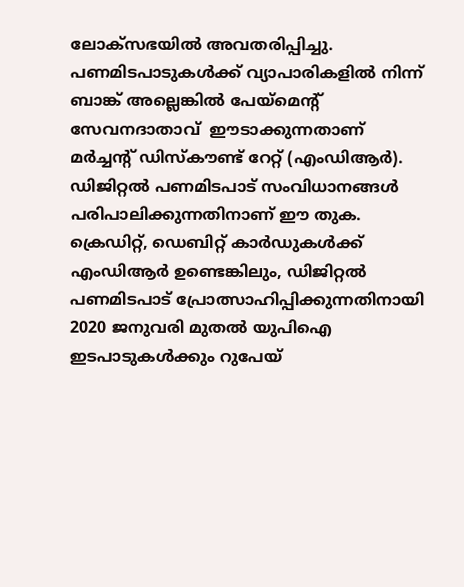ലോക്സഭയിൽ അവതരിപ്പിച്ചു. പണമിടപാടുകൾക്ക് വ്യാപാരികളിൽ നിന്ന് ബാങ്ക് അല്ലെങ്കിൽ പേയ്മെന്റ് സേവനദാതാവ്  ഈടാക്കുന്നതാണ് മർച്ചന്റ് ഡിസ്കൗണ്ട് റേറ്റ് (എംഡിആർ). ഡിജിറ്റൽ പണമിടപാട് സംവിധാനങ്ങൾ പരിപാലിക്കുന്നതിനാണ് ഈ തുക. ക്രെഡിറ്റ്, ഡെബിറ്റ് കാർഡുകൾക്ക് എംഡിആർ ഉണ്ടെങ്കിലും, ഡിജിറ്റൽ പണമിടപാട് പ്രോത്സാഹിപ്പിക്കുന്നതിനായി 2020 ജനുവരി മുതൽ യുപിഐ ഇടപാടുകൾക്കും റുപേയ്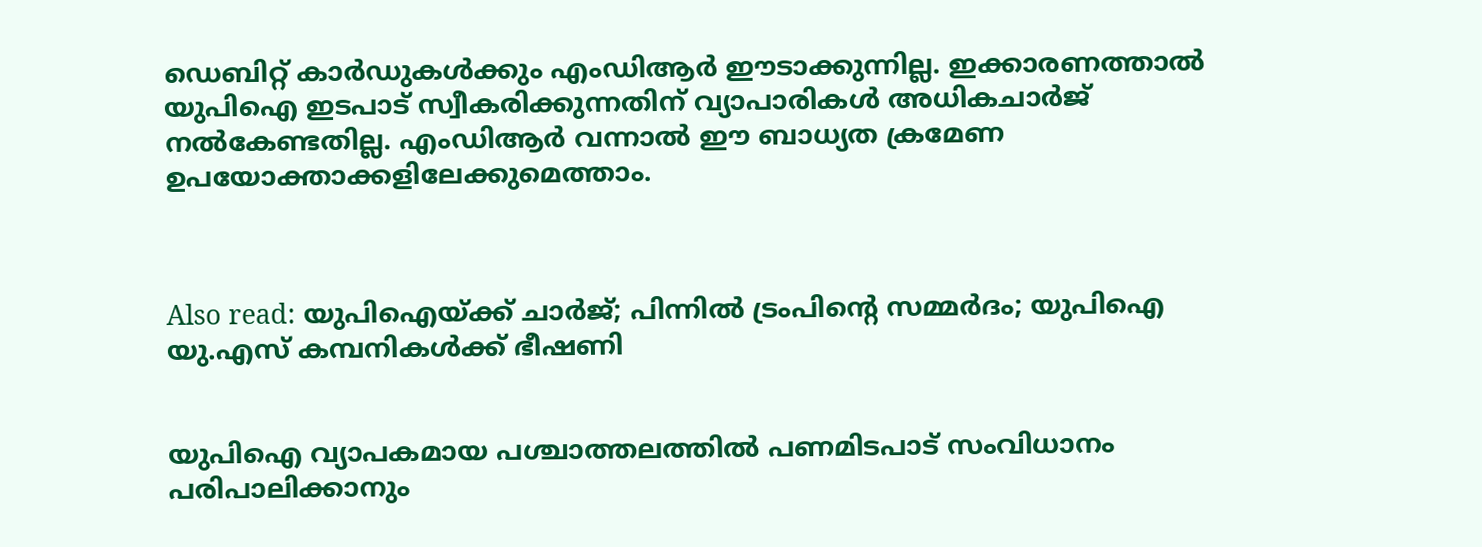ഡെബിറ്റ് കാർഡുകൾക്കും എംഡിആർ ഈടാക്കുന്നില്ല. ഇക്കാരണത്താൽ യുപിഐ ഇടപാട് സ്വീകരിക്കുന്നതിന് വ്യാപാരികൾ അധികചാർജ് നൽകേണ്ടതില്ല. എംഡിആർ വന്നാൽ ഈ ബാധ്യത ക്രമേണ ഉപയോക്താക്കളിലേക്കുമെത്താം.



Also read: യുപിഐയ്ക്ക് ചാര്‍ജ്; പിന്നില്‍ ട്രംപിന്‍റെ സമ്മര്‍ദം; യുപിഐ യു.എസ് കമ്പനികള്‍ക്ക് ഭീഷണി


യുപിഐ വ്യാപകമായ പശ്ചാത്തലത്തിൽ പണമിടപാട് സംവിധാനം പരിപാലിക്കാനും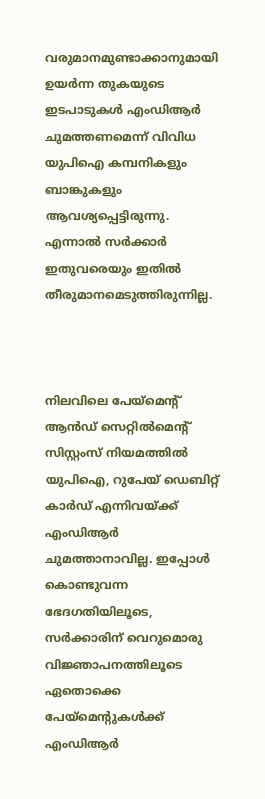വരുമാനമുണ്ടാക്കാനുമായി ഉയർന്ന തുകയുടെ ഇടപാടുകൾ എംഡിആർ ചുമത്തണമെന്ന് വിവിധ യുപിഐ കമ്പനികളും ബാങ്കുകളും ആവശ്യപ്പെട്ടിരുന്നു. എന്നാൽ സർക്കാർ ഇതുവരെയും ഇതിൽ തീരുമാനമെടുത്തിരുന്നില്ല.



നിലവിലെ പേയ്മെന്റ് ആൻഡ് സെറ്റിൽമെന്റ് സിസ്റ്റംസ് നിയമത്തിൽ യുപിഐ, റുപേയ് ഡെബിറ്റ് കാർഡ് എന്നിവയ്ക്ക് എംഡിആർ ചുമത്താനാവില്ല. ഇപ്പോൾ കൊണ്ടുവന്ന ഭേദഗതിയിലൂടെ, സർക്കാരിന് വെറുമൊരു വിജ്ഞാപനത്തിലൂടെ ഏതൊക്കെ പേയ്മെന്റുകൾക്ക് എംഡിആർ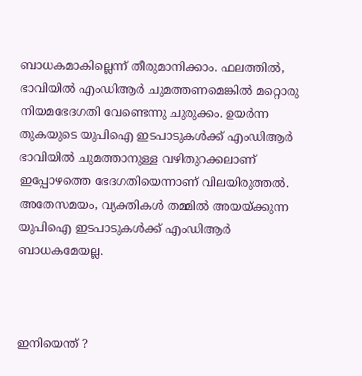ബാധകമാകില്ലെന്ന് തീരുമാനിക്കാം. ഫലത്തിൽ, ഭാവിയിൽ എംഡിആർ ചുമത്തണമെങ്കിൽ മറ്റൊരു നിയമഭേദഗതി വേണ്ടെന്നു ചുരുക്കം. ഉയർന്ന തുകയുടെ യുപിഐ ഇടപാടുകൾക്ക് എംഡിആർ ഭാവിയിൽ ചുമത്താനുള്ള വഴിതുറക്കലാണ് ഇപ്പോഴത്തെ ഭേദഗതിയെന്നാണ് വിലയിരുത്തൽ. അതേസമയം, വ്യക്തികൾ തമ്മിൽ അയയ്ക്കുന്ന യുപിഐ ഇടപാടുകൾക്ക് എംഡിആർ ബാധകമേയല്ല.



ഇനിയെന്ത് ?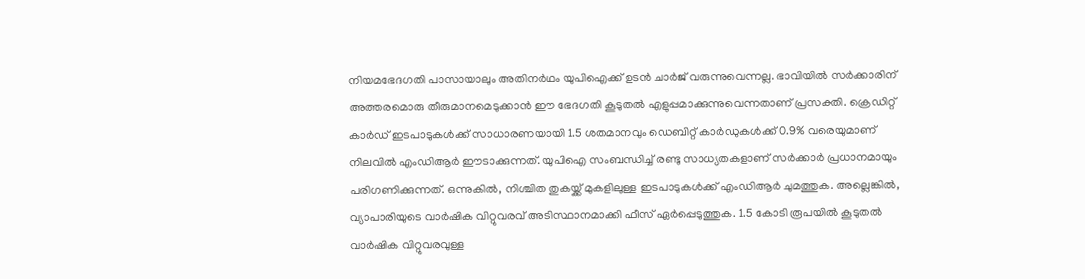നിയമഭേദഗതി പാസായാലും അതിനർഥം യുപിഐക്ക് ഉടൻ ചാർജ് വരുന്നുവെന്നല്ല. ഭാവിയിൽ സർക്കാരിന് അത്തരമൊരു തീരുമാനമെടുക്കാൻ ഈ ഭേദഗതി കൂടുതൽ എളുപ്പമാക്കുന്നുവെന്നതാണ് പ്രസക്തി. ക്രെഡിറ്റ് കാർഡ് ഇടപാടുകൾക്ക്‌ സാധാരണയായി 1.5 ശതമാനവും ഡെബിറ്റ് കാർഡുകൾക്ക് 0.9% വരെയുമാണ് നിലവിൽ എംഡിആർ ഈടാക്കുന്നത്. യുപിഐ സംബന്ധിച്ച് രണ്ടു സാധ്യതകളാണ് സർക്കാർ പ്രധാനമായും പരിഗണിക്കുന്നത്. ഒന്നുകിൽ, നിശ്ചിത തുകയ്ക്ക് മുകളിലുള്ള ഇടപാടുകൾക്ക് എംഡിആർ ചുമത്തുക. അല്ലെങ്കിൽ, വ്യാപാരിയുടെ വാർഷിക വിറ്റുവരവ് അടിസ്ഥാനമാക്കി ഫീസ് ഏർപ്പെടുത്തുക. 1.5 കോടി രൂപയിൽ കൂടുതൽ വാർഷിക വിറ്റുവരവുള്ള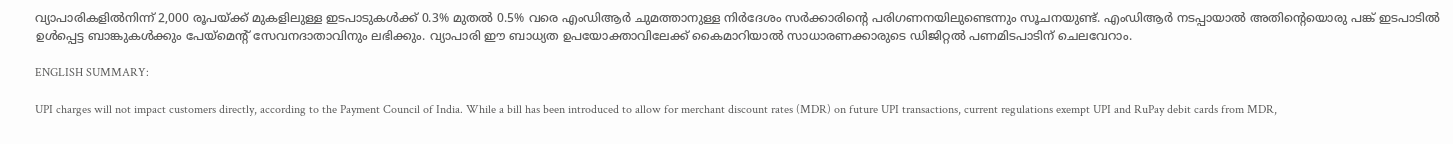വ്യാപാരികളിൽനിന്ന് 2,000 രൂപയ്ക്ക് മുകളിലുള്ള ഇടപാടുകൾക്ക് 0.3% മുതൽ 0.5% വരെ എംഡിആർ ചുമത്താനുള്ള നിർദേശം സർക്കാരിന്റെ പരിഗണനയിലുണ്ടെന്നും സൂചനയുണ്ട്. എംഡിആർ നടപ്പായാൽ അതിന്റെയൊരു പങ്ക് ഇടപാടിൽ ഉൾപ്പെട്ട ബാങ്കുകൾക്കും പേയ്മെന്റ് സേവനദാതാവിനും ലഭിക്കും. വ്യാപാരി ഈ ബാധ്യത ഉപയോക്താവിലേക്ക് കൈമാറിയാൽ സാധാരണക്കാരുടെ ഡിജിറ്റൽ പണമിടപാടിന് ചെലവേറാം.

ENGLISH SUMMARY:

UPI charges will not impact customers directly, according to the Payment Council of India. While a bill has been introduced to allow for merchant discount rates (MDR) on future UPI transactions, current regulations exempt UPI and RuPay debit cards from MDR,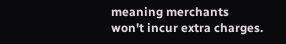meaning merchants won't incur extra charges.